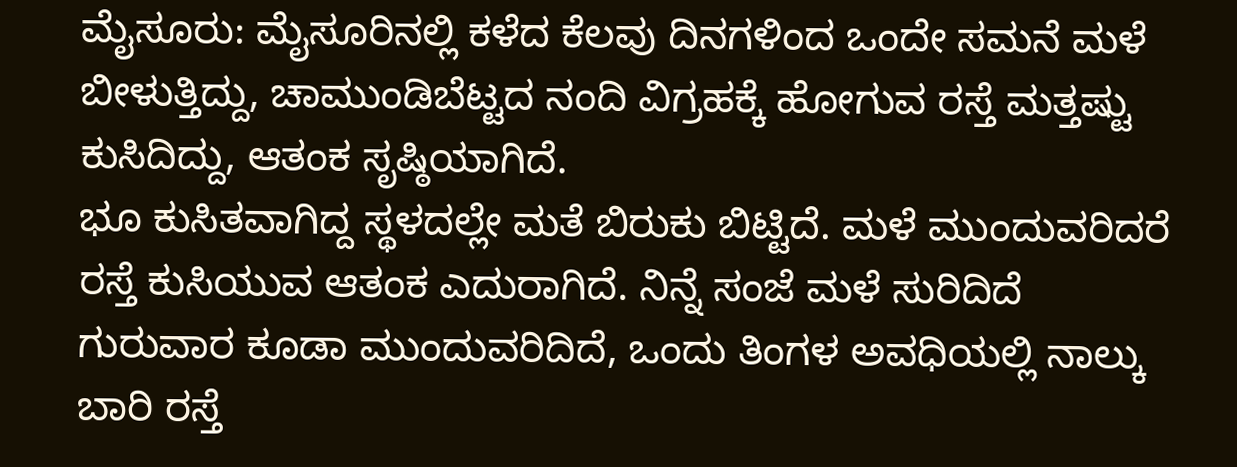ಮೈಸೂರು: ಮೈಸೂರಿನಲ್ಲಿ ಕಳೆದ ಕೆಲವು ದಿನಗಳಿಂದ ಒಂದೇ ಸಮನೆ ಮಳೆ ಬೀಳುತ್ತಿದ್ದು, ಚಾಮುಂಡಿಬೆಟ್ಟದ ನಂದಿ ವಿಗ್ರಹಕ್ಕೆ ಹೋಗುವ ರಸ್ತೆ ಮತ್ತಷ್ಟು ಕುಸಿದಿದ್ದು, ಆತಂಕ ಸೃಷ್ಠಿಯಾಗಿದೆ.
ಭೂ ಕುಸಿತವಾಗಿದ್ದ ಸ್ಥಳದಲ್ಲೇ ಮತೆ ಬಿರುಕು ಬಿಟ್ಟಿದೆ. ಮಳೆ ಮುಂದುವರಿದರೆ ರಸ್ತೆ ಕುಸಿಯುವ ಆತಂಕ ಎದುರಾಗಿದೆ. ನಿನ್ನೆ ಸಂಜೆ ಮಳೆ ಸುರಿದಿದೆ ಗುರುವಾರ ಕೂಡಾ ಮುಂದುವರಿದಿದೆ, ಒಂದು ತಿಂಗಳ ಅವಧಿಯಲ್ಲಿ ನಾಲ್ಕು ಬಾರಿ ರಸ್ತೆ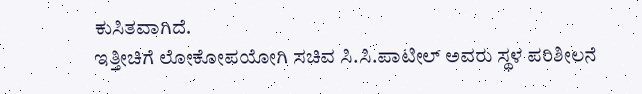ಕುಸಿತವಾಗಿದೆ.
ಇತ್ತೀಚಿಗೆ ಲೋಕೋಪಯೋಗಿ ಸಚಿವ ಸಿ.ಸಿ.ಪಾಟೀಲ್ ಅವರು ಸ್ಥಳ ಪರಿಶೀಲನೆ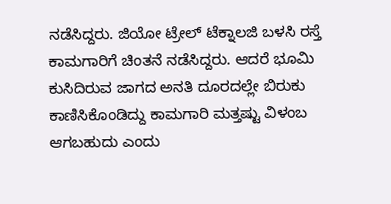ನಡೆಸಿದ್ದರು. ಜಿಯೋ ಟ್ರೇಲ್ ಟೆಕ್ನಾಲಜಿ ಬಳಸಿ ರಸ್ತೆ ಕಾಮಗಾರಿಗೆ ಚಿಂತನೆ ನಡೆಸಿದ್ದರು. ಆದರೆ ಭೂಮಿ ಕುಸಿದಿರುವ ಜಾಗದ ಅನತಿ ದೂರದಲ್ಲೇ ಬಿರುಕು ಕಾಣಿಸಿಕೊಂಡಿದ್ದು ಕಾಮಗಾರಿ ಮತ್ತಷ್ಟು ವಿಳಂಬ ಆಗಬಹುದು ಎಂದು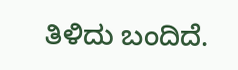ತಿಳಿದು ಬಂದಿದೆ.